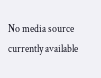No media source currently available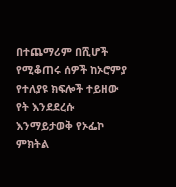በተጨማሪም በሺሆች የሚቆጠሩ ሰዎች ከኦሮምያ የተለያዩ ክፍሎች ተይዘው የት እንደደረሱ እንማይታወቅ የኦፌኮ ምክትል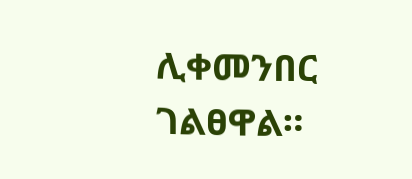ሊቀመንበር ገልፀዋል።